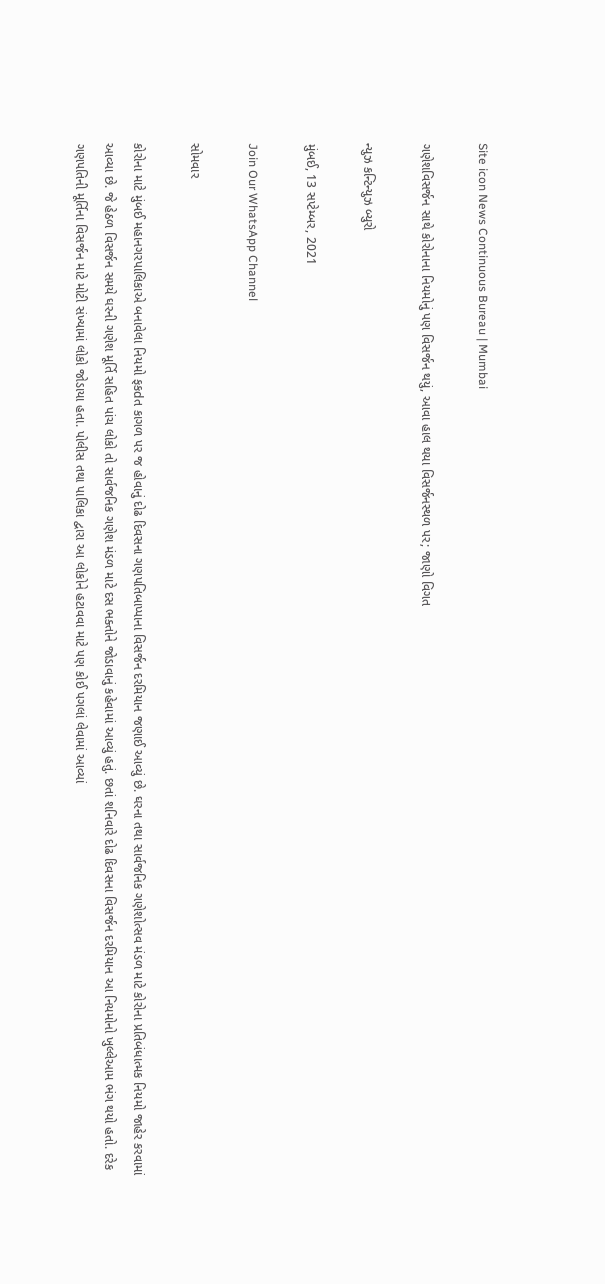Site icon News Continuous Bureau | Mumbai

ગણેશવિસર્જન સાથે કોરોનાના નિયમોનું પણ વિસર્જન થયું, આવા હાલ થયા વિસર્જનસ્થળ પર; જાણો વિગત

ન્યુઝ કન્ટિન્યુઝ બ્યુરો

મુંબઈ, 13 સપ્ટેમ્બર, 2021

Join Our WhatsApp Channel

સોમવાર

કોરોના માટે મુંબઈ મહાનગરપાલિકાએ બનાવેલા નિયમો ફકdત કાગળ પર જ હોવાનું દોઢ દિવસના ગણપતિબાપ્પાના વિસર્જન દરમિયાન જણાઈ આવ્યું છે. ઘરના તથા સાર્વજનિક ગણેશોત્સવ મંડળ માટે કોરોના પ્રતિબંધાત્મક નિયમો જાહેર કરવામાં આવ્યા છે. જે હેઠળ વિસર્જન સમયે ઘરની ગણેશ મૂર્તિ સહિત પાંચ લોકો તો સાર્વજનિક ગણેશ મંડળ માટે દસ ભક્તોને જોડાવાનું કહેવામાં આવ્યું હતું. છતાં શનિવારે દોઢ દિવસના વિસર્જન દરમિયાન આ નિયમોનો ખુલ્લેઆમ ભંગ થયો હતો. દરેક ગણપતિની મૂર્તિના વિસર્જન માટે મોટી સંખ્યામાં લોકો જોડાયા હતા. પોલીસ તથા પાલિકા દ્વારા આ લોકોને હટાવવા માટે પણ કોઈ પગલાં લેવામાં આવ્યાં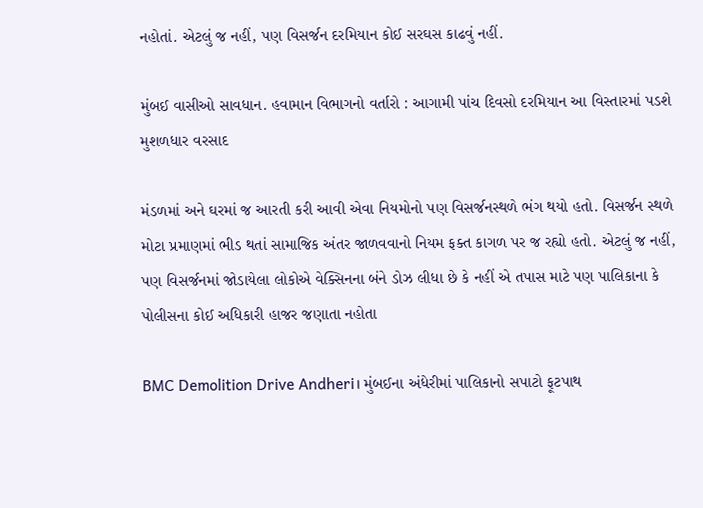નહોતાં. એટલું જ નહીં, પણ વિસર્જન દરમિયાન કોઈ સરઘસ કાઢવું નહીં.

મુંબઈ વાસીઓ સાવધાન. હવામાન વિભાગનો વર્તારો : આગામી પાંચ દિવસો દરમિયાન આ વિસ્તારમાં પડશે મુશળધાર વરસાદ

મંડળમાં અને ઘરમાં જ આરતી કરી આવી એવા નિયમોનો પણ વિસર્જનસ્થળે ભંગ થયો હતો. વિસર્જન સ્થળે મોટા પ્રમાણમાં ભીડ થતાં સામાજિક અંતર જાળવવાનો નિયમ ફક્ત કાગળ પર જ રહ્યો હતો. એટલું જ નહીં, પણ વિસર્જનમાં જોડાયેલા લોકોએ વેક્સિનના બંને ડોઝ લીધા છે કે નહીં એ તપાસ માટે પણ પાલિકાના કે પોલીસના કોઈ અધિકારી હાજર જણાતા નહોતા

BMC Demolition Drive Andheri। મુંબઈના અંધેરીમાં પાલિકાનો સપાટો ફૂટપાથ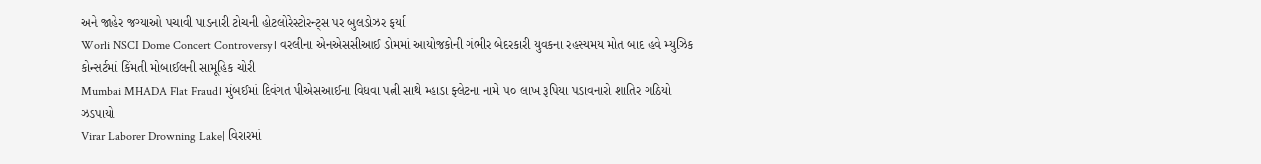અને જાહેર જગ્યાઓ પચાવી પાડનારી ટોચની હોટલોરેસ્ટોરન્ટ્સ પર બુલડોઝર ફર્યા
Worli NSCI Dome Concert Controversy। વરલીના એનએસસીઆઈ ડોમમાં આયોજકોની ગંભીર બેદરકારી યુવકના રહસ્યમય મોત બાદ હવે મ્યુઝિક કોન્સર્ટમાં કિંમતી મોબાઈલની સામૂહિક ચોરી
Mumbai MHADA Flat Fraud। મુંબઈમાં દિવંગત પીએસઆઈના વિધવા પત્ની સાથે મ્હાડા ફ્લેટના નામે ૫૦ લાખ રૂપિયા પડાવનારો શાતિર ગઠિયો ઝડપાયો
Virar Laborer Drowning Lake| વિરારમાં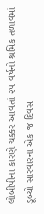લોબીપીના કારણે ચક્કર આવતાં ૨૫ વર્ષનો શ્રમિક તળાવમાં ડૂબ્યો સારવારના એક જ દિવસ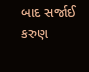બાદ સર્જાઈ કરુણ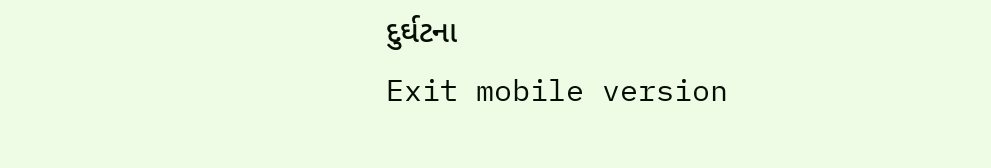દુર્ઘટના
Exit mobile version